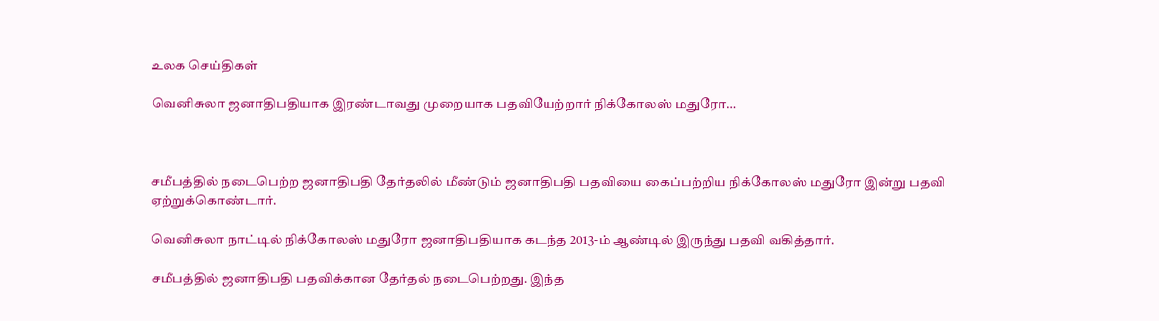உலக செய்திகள்

வெனிசுலா ஜனாதிபதியாக இரண்டாவது முறையாக பதவியேற்றார் நிக்கோலஸ் மதுரோ…



சமீபத்தில் நடைபெற்ற ஜனாதிபதி தேர்தலில் மீண்டும் ஜனாதிபதி பதவியை கைப்பற்றிய நிக்கோலஸ் மதுரோ இன்று பதவி ஏற்றுக்கொண்டார்.

வெனிசுலா நாட்டில் நிக்கோலஸ் மதுரோ ஜனாதிபதியாக கடந்த 2013-ம் ஆண்டில் இருந்து பதவி வகித்தார்.

சமீபத்தில் ஜனாதிபதி பதவிக்கான தேர்தல் நடைபெற்றது. இந்த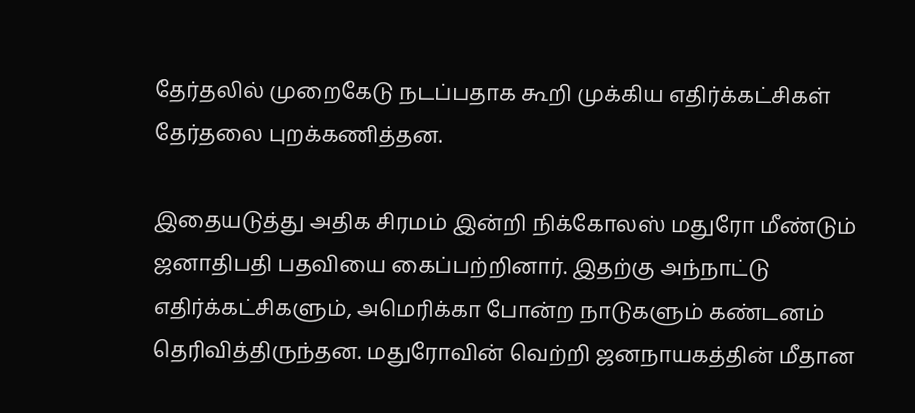தேர்தலில் முறைகேடு நடப்பதாக கூறி முக்கிய எதிர்க்கட்சிகள் தேர்தலை புறக்கணித்தன.

இதையடுத்து அதிக சிரமம் இன்றி நிக்கோலஸ் மதுரோ மீண்டும் ஜனாதிபதி பதவியை கைப்பற்றினார். இதற்கு அந்நாட்டு எதிர்க்கட்சிகளும், அமெரிக்கா போன்ற நாடுகளும் கண்டனம் தெரிவித்திருந்தன. மதுரோவின் வெற்றி ஜனநாயகத்தின் மீதான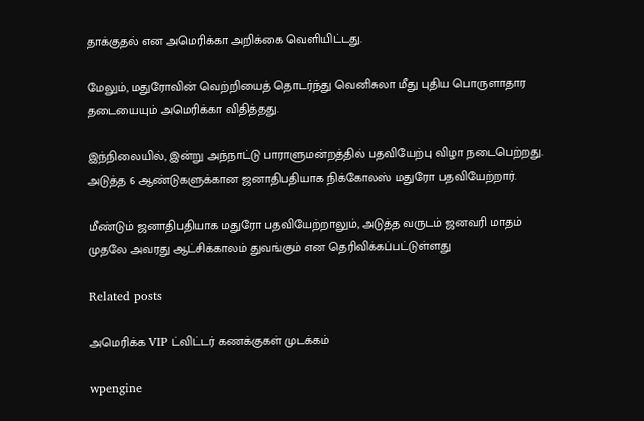தாக்குதல் என அமெரிக்கா அறிக்கை வெளியிட்டது.

மேலும், மதுரோவின் வெற்றியைத் தொடர்ந்து வெனிசுலா மீது புதிய பொருளாதார தடையையும் அமெரிக்கா விதித்தது.

இந்நிலையில், இன்று அந்நாட்டு பாராளுமன்றத்தில் பதவியேற்பு விழா நடைபெற்றது. அடுத்த 6 ஆண்டுகளுக்கான ஜனாதிபதியாக நிக்கோலஸ் மதுரோ பதவியேற்றார்.

மீண்டும் ஜனாதிபதியாக மதுரோ பதவியேற்றாலும், அடுத்த வருடம் ஜனவரி மாதம் முதலே அவரது ஆட்சிக்காலம் துவங்கும் என தெரிவிக்கப்பட்டுள்ளது

Related posts

அமெரிக்க VIP ட்விட்டர் கணக்குகள் முடக்கம்

wpengine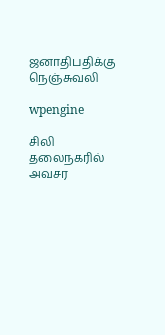ஜனாதிபதிக்கு நெஞ்சுவலி

wpengine

சிலி தலைநகரில் அவசர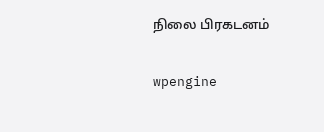நிலை பிரகடனம்

wpengine